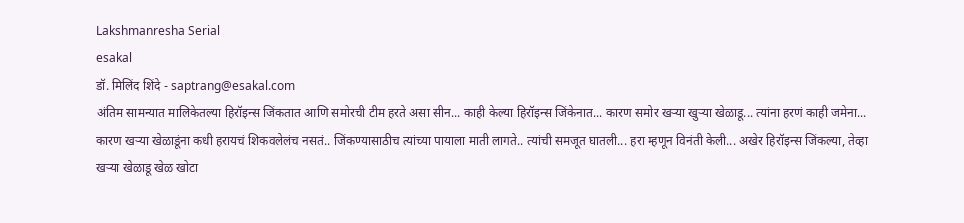Lakshmanresha Serial
esakal
डॉ. मिलिंद शिंदे - saptrang@esakal.com
अंतिम सामन्यात मालिकेतल्या हिरॉइन्स जिंकतात आणि समोरची टीम हरते असा सीन... काही केल्या हिरॉइन्स जिंकेनात... कारण समोर खऱ्या खुऱ्या खेळाडू... त्यांना हरणं काही जमेना... कारण खऱ्या खेळाडूंना कधी हरायचं शिकवलेलंच नसतं.. जिंकण्यासाठीच त्यांच्या पायाला माती लागते.. त्यांची समजूत घातली... हरा म्हणून विनंती केली... अखेर हिरॉइन्स जिंकल्या, तेव्हा खऱ्या खेळाडू खेळ खोटा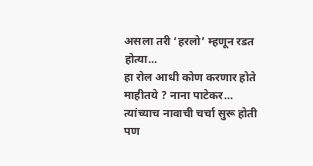असला तरी ‘हरलो’ म्हणून रडत होत्या...
हा रोल आधी कोण करणार होते माहीतये ? नाना पाटेकर... त्यांच्याच नावाची चर्चा सुरू होती पण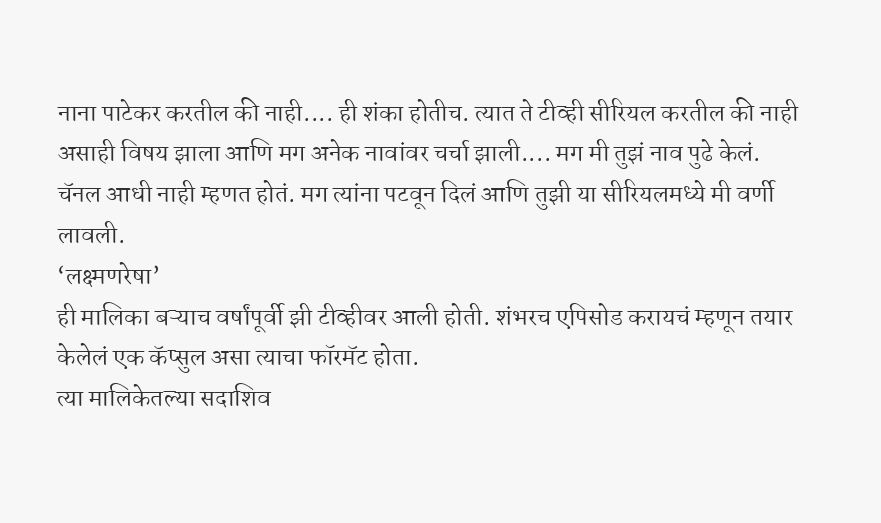नाना पाटेकर करतील की नाही.... ही शंका होतीच. त्यात ते टीव्ही सीरियल करतील की नाही असाही विषय झाला आणि मग अनेक नावांवर चर्चा झाली.... मग मी तुझं नाव पुढे केलं. चॅनल आधी नाही म्हणत होतं. मग त्यांना पटवून दिलं आणि तुझी या सीरियलमध्ये मी वर्णी लावली.
‘लक्ष्मणरेषा’
ही मालिका बऱ्याच वर्षांपूर्वी झी टीव्हीवर आली होती. शंभरच एपिसोड करायचं म्हणून तयार केलेलं एक कॅप्सुल असा त्याचा फॉरमॅट होता.
त्या मालिकेतल्या सदाशिव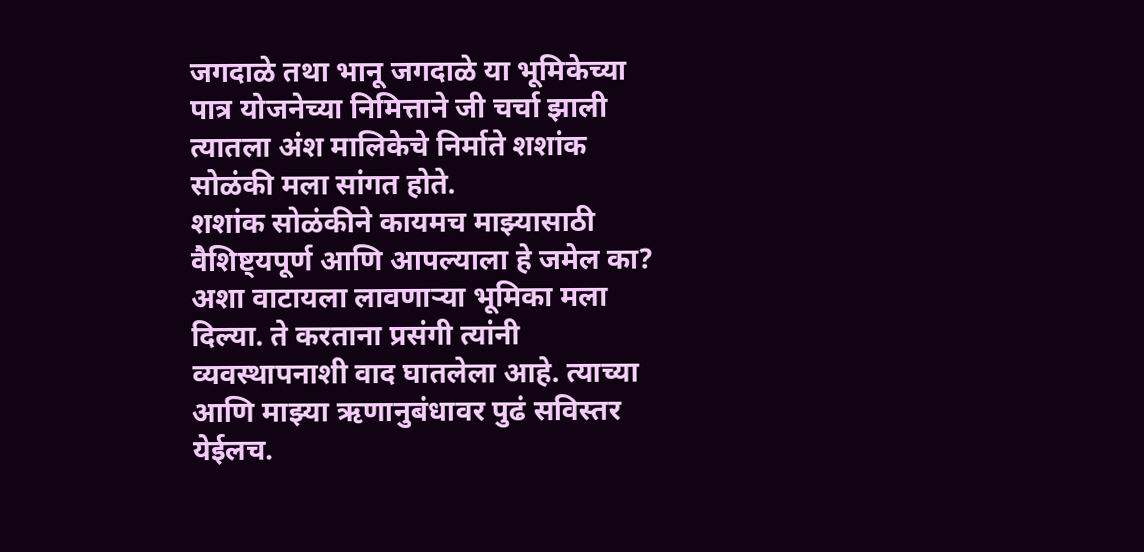जगदाळे तथा भानू जगदाळे या भूमिकेच्या पात्र योजनेच्या निमित्ताने जी चर्चा झाली त्यातला अंश मालिकेचे निर्माते शशांक सोळंकी मला सांगत होते.
शशांक सोळंकीने कायमच माझ्यासाठी वैशिष्ट्यपूर्ण आणि आपल्याला हे जमेल का? अशा वाटायला लावणाऱ्या भूमिका मला दिल्या. ते करताना प्रसंगी त्यांनी व्यवस्थापनाशी वाद घातलेला आहे. त्याच्या आणि माझ्या ऋणानुबंधावर पुढं सविस्तर येईलच.